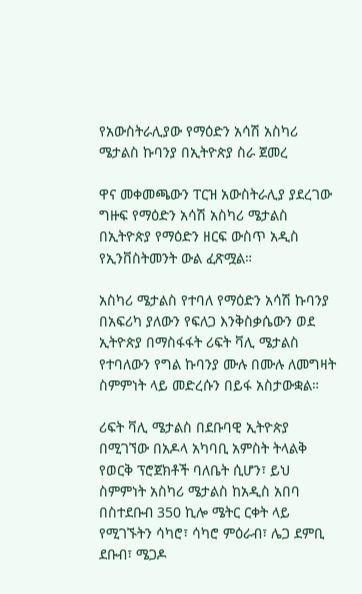የአውስትራሊያው የማዕድን አሳሽ አስካሪ ሜታልስ ኩባንያ በኢትዮጵያ ስራ ጀመረ

ዋና መቀመጫውን ፐርዝ አውስትራሊያ ያደረገው ግዙፍ የማዕድን አሳሽ አስካሪ ሜታልስ በኢትዮጵያ የማዕድን ዘርፍ ውስጥ አዲስ የኢንቨስትመንት ውል ፈጽሟል።

አስካሪ ሜታልስ የተባለ የማዕድን አሳሽ ኩባንያ በአፍሪካ ያለውን የፍለጋ እንቅስቃሴውን ወደ ኢትዮጵያ በማስፋፋት ሪፍት ቫሊ ሜታልስ የተባለውን የግል ኩባንያ ሙሉ በሙሉ ለመግዛት ስምምነት ላይ መድረሱን በይፋ አስታውቋል።

ሪፍት ቫሊ ሜታልስ በደቡባዊ ኢትዮጵያ በሚገኘው በአዶላ አካባቢ አምስት ትላልቅ የወርቅ ፕሮጀክቶች ባለቤት ሲሆን፣ ይህ ስምምነት አስካሪ ሜታልስ ከአዲስ አበባ በስተደቡብ 350 ኪሎ ሜትር ርቀት ላይ የሚገኙትን ሳካሮ፣ ሳካሮ ምዕራብ፣ ሌጋ ደምቢ ደቡብ፣ ሜጋዶ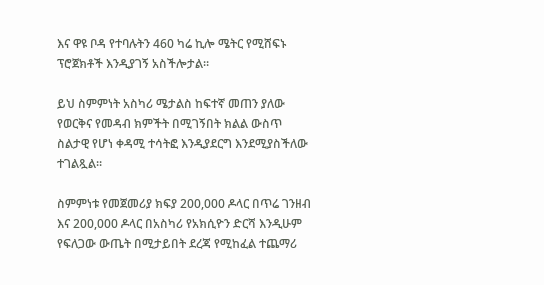እና ዋዩ ቦዳ የተባሉትን 460 ካሬ ኪሎ ሜትር የሚሸፍኑ ፕሮጀክቶች እንዲያገኝ አስችሎታል።

ይህ ስምምነት አስካሪ ሜታልስ ከፍተኛ መጠን ያለው የወርቅና የመዳብ ክምችት በሚገኝበት ክልል ውስጥ ስልታዊ የሆነ ቀዳሚ ተሳትፎ እንዲያደርግ እንደሚያስችለው ተገልጿል።

ስምምነቱ የመጀመሪያ ክፍያ 200,000 ዶላር በጥሬ ገንዘብ እና 200,000 ዶላር በአስካሪ የአክሲዮን ድርሻ እንዲሁም የፍለጋው ውጤት በሚታይበት ደረጃ የሚከፈል ተጨማሪ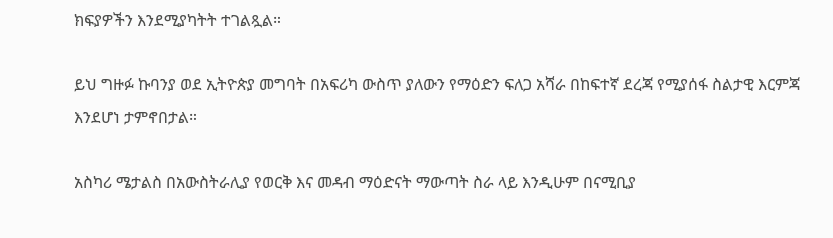ክፍያዎችን እንደሚያካትት ተገልጿል።

ይህ ግዙፉ ኩባንያ ወደ ኢትዮጵያ መግባት በአፍሪካ ውስጥ ያለውን የማዕድን ፍለጋ አሻራ በከፍተኛ ደረጃ የሚያሰፋ ስልታዊ እርምጃ እንደሆነ ታምኖበታል።

አስካሪ ሜታልስ በአውስትራሊያ የወርቅ እና መዳብ ማዕድናት ማውጣት ስራ ላይ እንዲሁም በናሚቢያ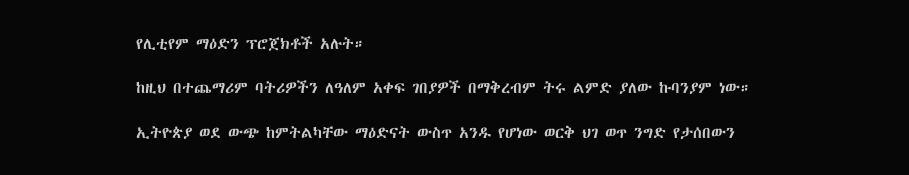የሊቲየም ማዕድን ፕሮጀክቶች አሉት።

ከዚህ በተጨማሪም ባትሪዎችን ለዓለም አቀፍ ገበያዎች በማቅረብም ትሩ ልምድ ያለው ኩባንያም ነው።

ኢትዮጵያ ወደ ውጭ ከምትልካቸው ማዕድናት ውስጥ አንዱ የሆነው ወርቅ ህገ ወጥ ንግድ የታሰበውን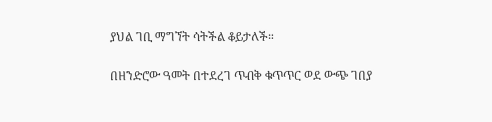ያህል ገቢ ማግኘት ሳትችል ቆይታለች።

በዘንድሮው ዓመት በተደረገ ጥብቅ ቁጥጥር ወደ ውጭ ገበያ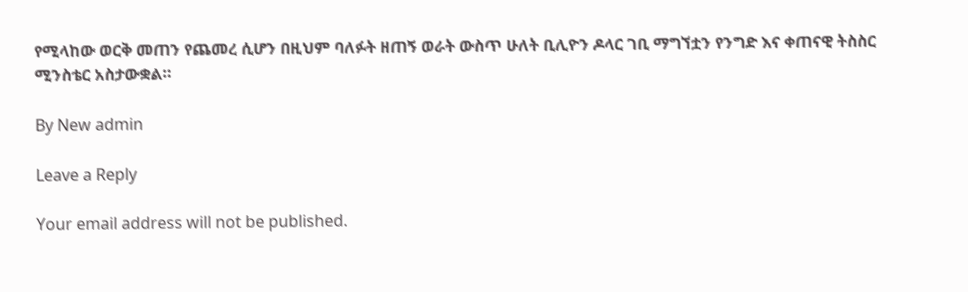የሚላከው ወርቅ መጠን የጨመረ ሲሆን በዚህም ባለፉት ዘጠኝ ወራት ውስጥ ሁለት ቢሊዮን ዶላር ገቢ ማግኘቷን የንግድ እና ቀጠናዊ ትስስር ሚንስቴር አስታውቋል።

By New admin

Leave a Reply

Your email address will not be published.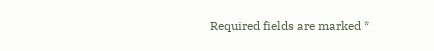Required fields are marked *